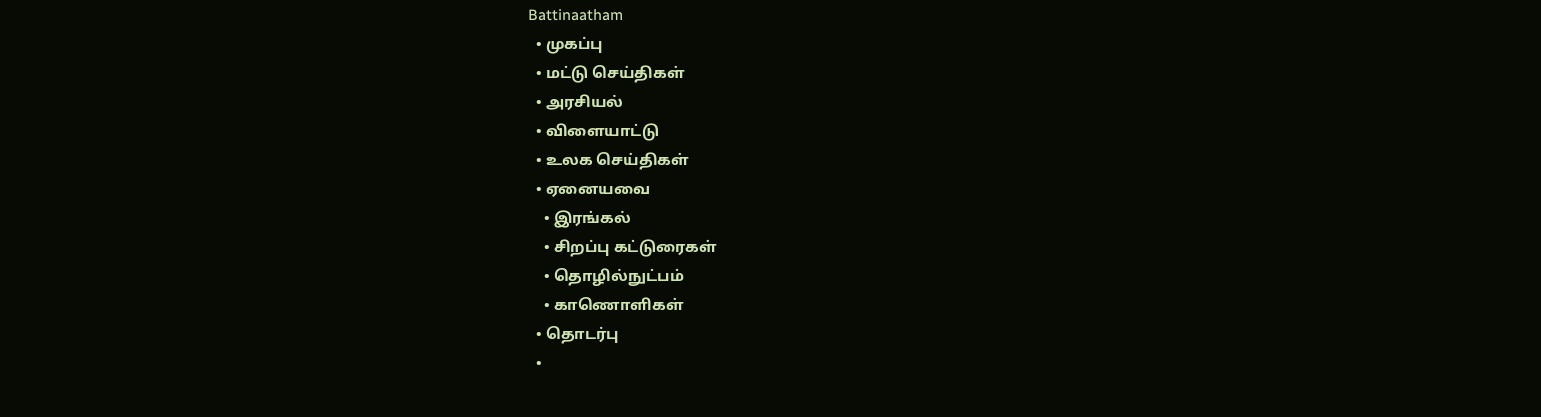Battinaatham
  • முகப்பு
  • மட்டு செய்திகள்
  • அரசியல்
  • விளையாட்டு
  • உலக செய்திகள்
  • ஏனையவை
    • இரங்கல்
    • சிறப்பு கட்டுரைகள்
    • தொழில்நுட்பம்
    • காணொளிகள்
  • தொடர்பு
  •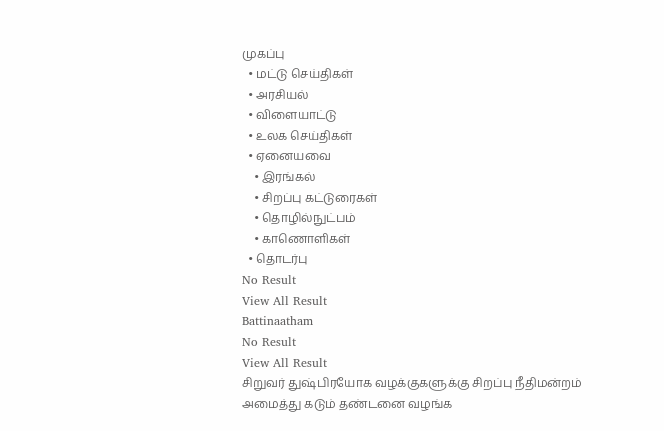முகப்பு
  • மட்டு செய்திகள்
  • அரசியல்
  • விளையாட்டு
  • உலக செய்திகள்
  • ஏனையவை
    • இரங்கல்
    • சிறப்பு கட்டுரைகள்
    • தொழில்நுட்பம்
    • காணொளிகள்
  • தொடர்பு
No Result
View All Result
Battinaatham
No Result
View All Result
சிறுவர் துஷ்பிரயோக வழக்குகளுக்கு சிறப்பு நீதிமன்றம் அமைத்து கடும் தண்டனை வழங்க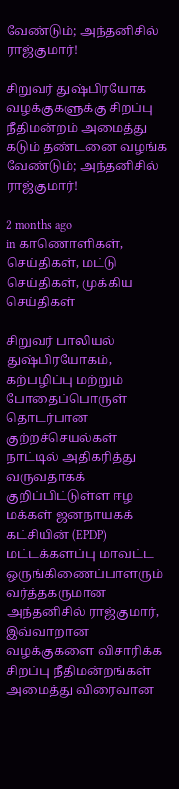வேண்டும்; அந்தனிசில் ராஜ்குமார்!

சிறுவர் துஷ்பிரயோக வழக்குகளுக்கு சிறப்பு நீதிமன்றம் அமைத்து கடும் தண்டனை வழங்க வேண்டும்; அந்தனிசில் ராஜ்குமார்!

2 months ago
in காணொளிகள், செய்திகள், மட்டு செய்திகள், முக்கிய செய்திகள்

சிறுவர் பாலியல் துஷ்பிரயோகம், கற்பழிப்பு மற்றும் போதைப்பொருள் தொடர்பான குற்றச்செயல்கள் நாட்டில் அதிகரித்து வருவதாகக் குறிப்பிட்டுள்ள ஈழ மக்கள் ஜனநாயகக் கட்சியின் (EPDP) மட்டக்களப்பு மாவட்ட ஒருங்கிணைப்பாளரும் வர்த்தகருமான அந்தனிசில் ராஜ்குமார், இவ்வாறான வழக்குகளை விசாரிக்க சிறப்பு நீதிமன்றங்கள் அமைத்து விரைவான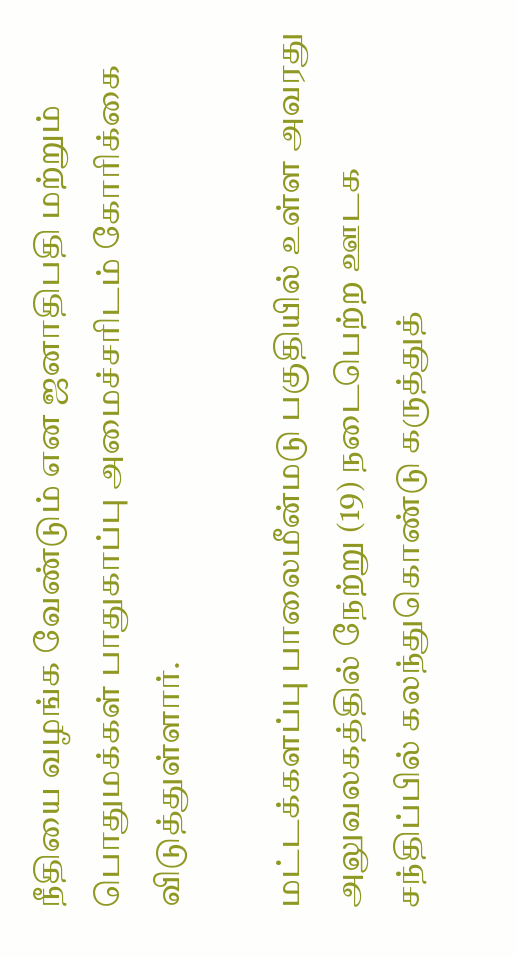நீதியை வழங்க வேண்டும் என ஜனாதிபதி மற்றும் பொதுமக்கள் பாதுகாப்பு அமைச்சரிடம் கோரிக்கை விடுத்துள்ளார்.

மட்டக்களப்பு பாலைமீன்மடு பகுதியில் உள்ள அவரது அலுவலகத்தில் நேற்று (19) நடைபெற்ற ஊடக சந்திப்பில் கலந்துகொண்டு கருத்துத்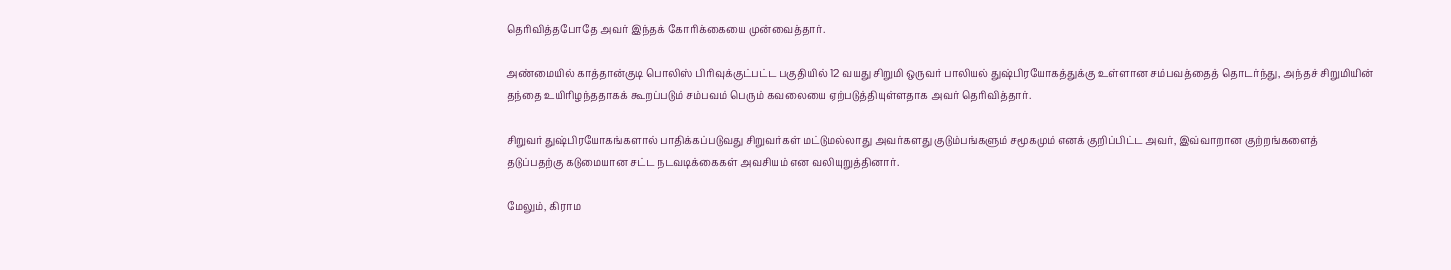தெரிவித்தபோதே அவர் இந்தக் கோரிக்கையை முன்வைத்தார்.

அண்மையில் காத்தான்குடி பொலிஸ் பிரிவுக்குட்பட்ட பகுதியில் 12 வயது சிறுமி ஒருவர் பாலியல் துஷ்பிரயோகத்துக்கு உள்ளான சம்பவத்தைத் தொடர்ந்து, அந்தச் சிறுமியின் தந்தை உயிரிழந்ததாகக் கூறப்படும் சம்பவம் பெரும் கவலையை ஏற்படுத்தியுள்ளதாக அவர் தெரிவித்தார்.

சிறுவர் துஷ்பிரயோகங்களால் பாதிக்கப்படுவது சிறுவர்கள் மட்டுமல்லாது அவர்களது குடும்பங்களும் சமூகமும் எனக் குறிப்பிட்ட அவர், இவ்வாறான குற்றங்களைத் தடுப்பதற்கு கடுமையான சட்ட நடவடிக்கைகள் அவசியம் என வலியுறுத்தினார்.

மேலும், கிராம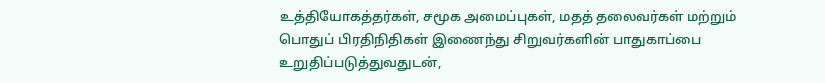உத்தியோகத்தர்கள், சமூக அமைப்புகள், மதத் தலைவர்கள் மற்றும் பொதுப் பிரதிநிதிகள் இணைந்து சிறுவர்களின் பாதுகாப்பை உறுதிப்படுத்துவதுடன்,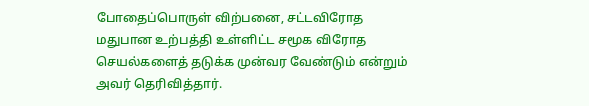போதைப்பொருள் விற்பனை, சட்டவிரோத மதுபான உற்பத்தி உள்ளிட்ட சமூக விரோத செயல்களைத் தடுக்க முன்வர வேண்டும் என்றும் அவர் தெரிவித்தார்.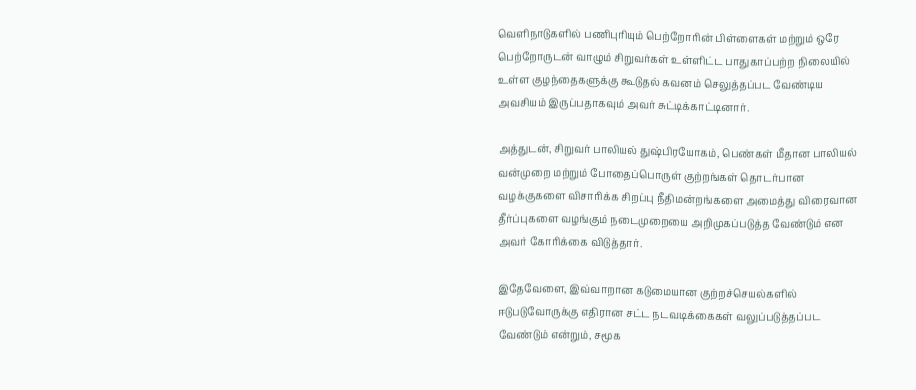வெளிநாடுகளில் பணிபுரியும் பெற்றோரின் பிள்ளைகள் மற்றும் ஒரே பெற்றோருடன் வாழும் சிறுவர்கள் உள்ளிட்ட பாதுகாப்பற்ற நிலையில் உள்ள குழந்தைகளுக்கு கூடுதல் கவனம் செலுத்தப்பட வேண்டிய அவசியம் இருப்பதாகவும் அவர் சுட்டிக்காட்டினார்.

அத்துடன், சிறுவர் பாலியல் துஷ்பிரயோகம், பெண்கள் மீதான பாலியல் வன்முறை மற்றும் போதைப்பொருள் குற்றங்கள் தொடர்பான வழக்குகளை விசாரிக்க சிறப்பு நீதிமன்றங்களை அமைத்து விரைவான தீர்ப்புகளை வழங்கும் நடைமுறையை அறிமுகப்படுத்த வேண்டும் என அவர் கோரிக்கை விடுத்தார்.

இதேவேளை, இவ்வாறான கடுமையான குற்றச்செயல்களில் ஈடுபடுவோருக்கு எதிரான சட்ட நடவடிக்கைகள் வலுப்படுத்தப்பட வேண்டும் என்றும், சமூக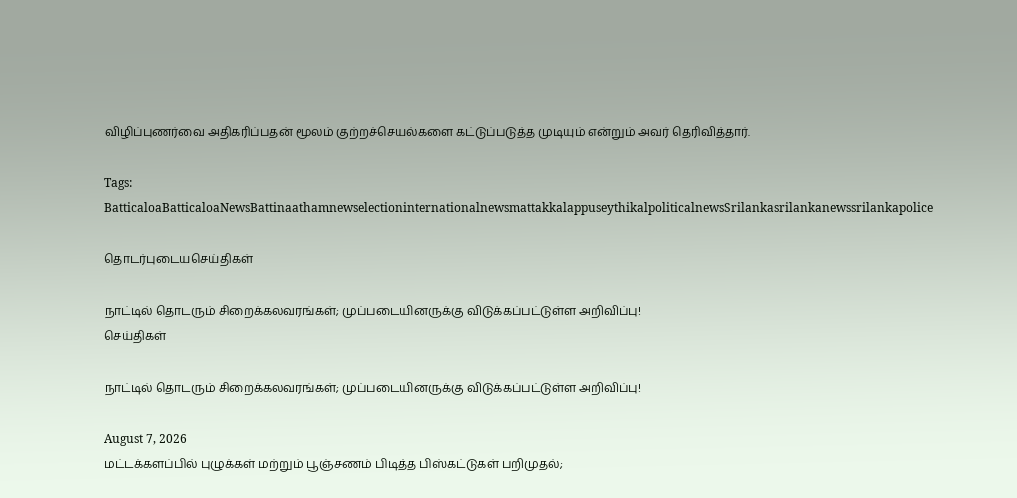விழிப்புணர்வை அதிகரிப்பதன் மூலம் குற்றச்செயல்களை கட்டுப்படுத்த முடியும் என்றும் அவர் தெரிவித்தார்.

Tags: BatticaloaBatticaloaNewsBattinaathamnewselectioninternationalnewsmattakkalappuseythikalpoliticalnewsSrilankasrilankanewssrilankapolice

தொடர்புடையசெய்திகள்

நாட்டில் தொடரும் சிறைக்கலவரங்கள்; முப்படையினருக்கு விடுக்கப்பட்டுள்ள அறிவிப்பு!
செய்திகள்

நாட்டில் தொடரும் சிறைக்கலவரங்கள்; முப்படையினருக்கு விடுக்கப்பட்டுள்ள அறிவிப்பு!

August 7, 2026
மட்டக்களப்பில் புழுக்கள் மற்றும் பூஞ்சணம் பிடித்த பிஸ்கட்டுகள் பறிமுதல்;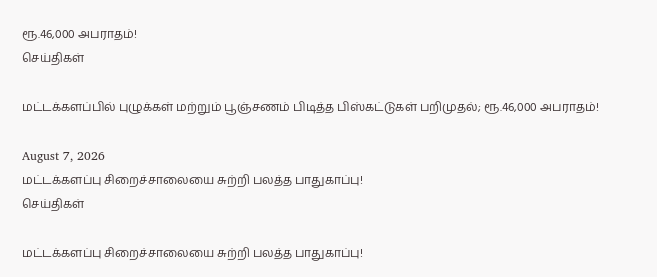ரூ.46,000 அபராதம்!
செய்திகள்

மட்டக்களப்பில் புழுக்கள் மற்றும் பூஞ்சணம் பிடித்த பிஸ்கட்டுகள் பறிமுதல்; ரூ.46,000 அபராதம்!

August 7, 2026
மட்டக்களப்பு சிறைச்சாலையை சுற்றி பலத்த பாதுகாப்பு!
செய்திகள்

மட்டக்களப்பு சிறைச்சாலையை சுற்றி பலத்த பாதுகாப்பு!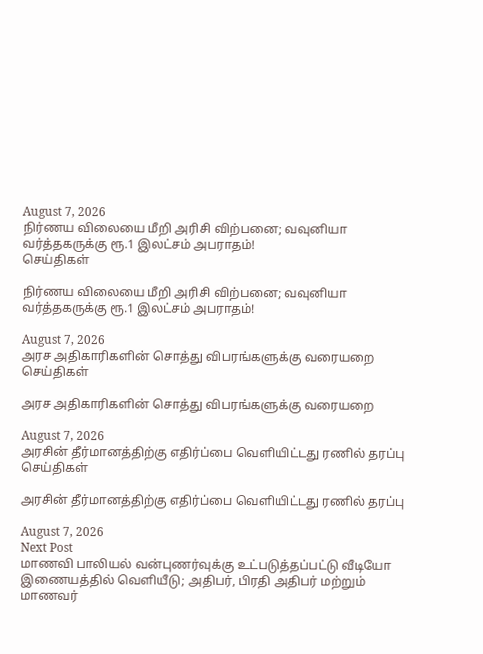August 7, 2026
நிர்ணய விலையை மீறி அரிசி விற்பனை; வவுனியா வர்த்தகருக்கு ரூ.1 இலட்சம் அபராதம்!
செய்திகள்

நிர்ணய விலையை மீறி அரிசி விற்பனை; வவுனியா வர்த்தகருக்கு ரூ.1 இலட்சம் அபராதம்!

August 7, 2026
அரச அதிகாரிகளின் சொத்து விபரங்களுக்கு வரையறை
செய்திகள்

அரச அதிகாரிகளின் சொத்து விபரங்களுக்கு வரையறை

August 7, 2026
அரசின் தீர்மானத்திற்கு எதிர்ப்பை வெளியிட்டது ரணில் தரப்பு
செய்திகள்

அரசின் தீர்மானத்திற்கு எதிர்ப்பை வெளியிட்டது ரணில் தரப்பு

August 7, 2026
Next Post
மாணவி பாலியல் வன்புணர்வுக்கு உட்படுத்தப்பட்டு வீடியோ இணையத்தில் வெளியீடு; அதிபர், பிரதி அதிபர் மற்றும் மாணவர்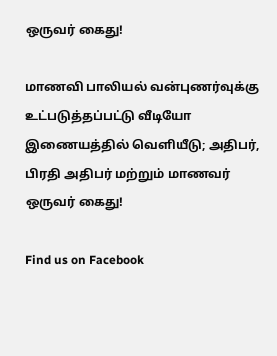ஒருவர் கைது!

மாணவி பாலியல் வன்புணர்வுக்கு உட்படுத்தப்பட்டு வீடியோ இணையத்தில் வெளியீடு; அதிபர், பிரதி அதிபர் மற்றும் மாணவர் ஒருவர் கைது!

Find us on Facebook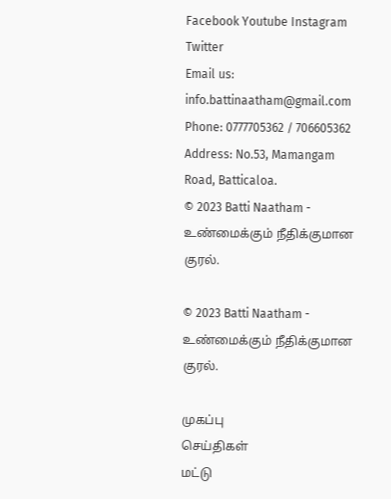Facebook Youtube Instagram Twitter
Email us: info.battinaatham@gmail.com
Phone: 0777705362 / 706605362
Address: No.53, Mamangam Road, Batticaloa.
© 2023 Batti Naatham - உண்மைக்கும் நீதிக்குமான குரல்.

© 2023 Batti Naatham - உண்மைக்கும் நீதிக்குமான குரல்.

முகப்பு
செய்திகள்
மட்டு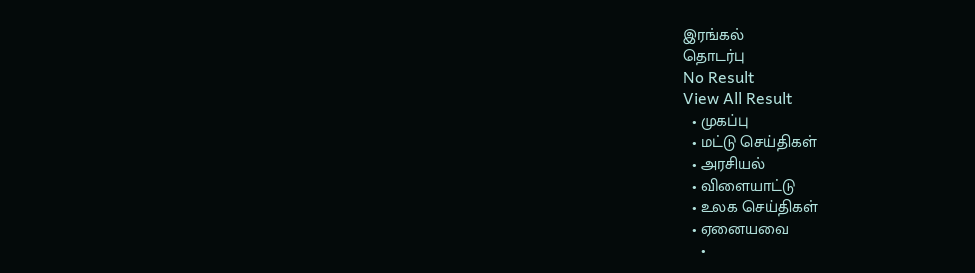இரங்கல்
தொடர்பு
No Result
View All Result
  • முகப்பு
  • மட்டு செய்திகள்
  • அரசியல்
  • விளையாட்டு
  • உலக செய்திகள்
  • ஏனையவை
    •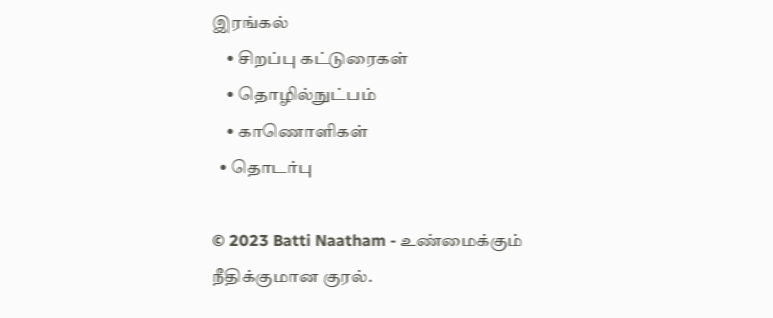இரங்கல்
    • சிறப்பு கட்டுரைகள்
    • தொழில்நுட்பம்
    • காணொளிகள்
  • தொடர்பு

© 2023 Batti Naatham - உண்மைக்கும் நீதிக்குமான குரல்.